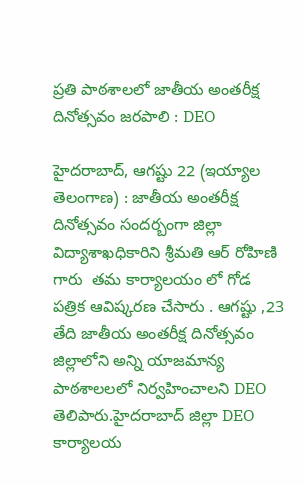ప్రతి పాఠశాలలో జాతీయ అంతరీక్ష దినోత్సవం జరపాలి : DEO

హైదరాబాద్, ఆగష్టు 22 (ఇయ్యాల తెలంగాణ) : జాతీయ అంతరీక్ష దినోత్సవం సందర్బంగా జిల్లా విద్యాశాఖధికారిని శ్రీమతి ఆర్ రోహిణి గారు  తమ కార్యాలయం లో గోడ పత్రిక ఆవిష్కరణ చేసారు . ఆగష్టు ,23 తేది జాతీయ అంతరీక్ష దినోత్సవం జిల్లాలోని అన్ని యాజమాన్య పాఠశాలలలో నిర్వహించాలని DEO తెలిపారు.హైదరాబాద్ జిల్లా DEO  కార్యాలయ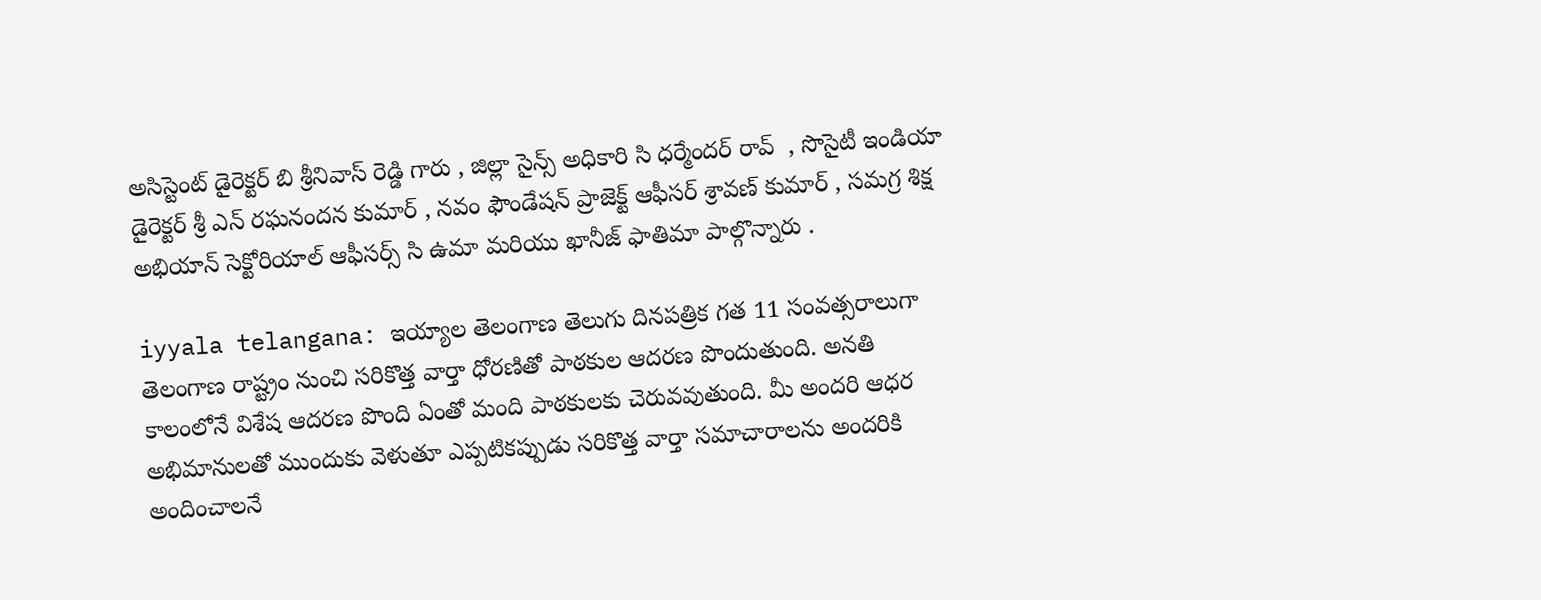అసిస్టెంట్ డైరెక్టర్ బి శ్రీనివాస్ రెడ్డి గారు , జిల్లా సైన్స్ అధికారి సి ధర్మేందర్ రావ్  , సొసైటీ ఇండియా డైరెక్టర్ శ్రీ ఎన్ రఘనందన కుమార్ , నవం ఫౌండేషన్ ప్రాజెక్ట్ ఆఫీసర్ శ్రావణ్ కుమార్ , సమగ్ర శిక్ష అభియాన్ సెక్టోరియాల్ ఆఫీసర్స్ సి ఉమా మరియు ఖానీజ్ ఫాతిమా పాల్గొన్నారు .

iyyala telangana: ఇయ్యాల తెలంగాణ తెలుగు దినపత్రిక గత 11 సంవత్సరాలుగా తెలంగాణ రాష్ట్రం నుంచి సరికొత్త వార్తా ధోరణితో పాఠకుల ఆదరణ పొందుతుంది. అనతి కాలంలోనే విశేష ఆదరణ పొంది ఏంతో మంది పాఠకులకు చెరువవుతుంది. మీ అందరి ఆధర అభిమానులతో ముందుకు వెళుతూ ఎప్పటికప్పుడు సరికొత్త వార్తా సమాచారాలను అందరికి అందించాలనే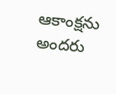ఆకాంక్షను అందరు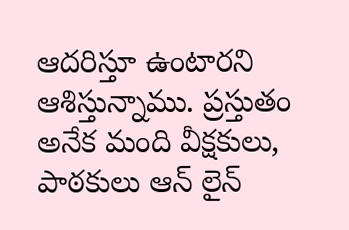ఆదరిస్తూ ఉంటారని ఆశిస్తున్నాము. ప్రస్తుతం అనేక మంది వీక్షకులు, పాఠకులు ఆన్ లైన్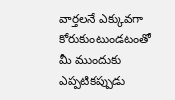వార్తలనే ఎక్కువగా కోరుకుంటుండటంతో మీ ముందుకు ఎప్పటికప్పుడు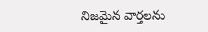నిజమైన వార్తలను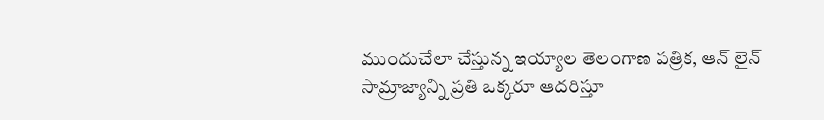ముందుచేలా చేస్తున్న ఇయ్యాల తెలంగాణ పత్రిక, ఆన్ లైన్ సామ్రాజ్యాన్ని ప్రతి ఒక్కరూ ఆదరిస్తూ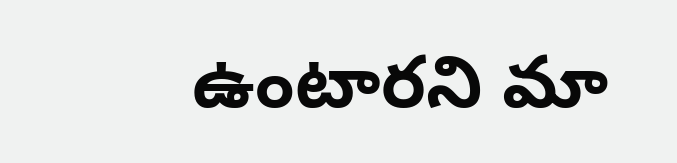ఉంటారని మా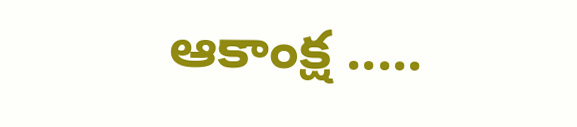ఆకాంక్ష .....